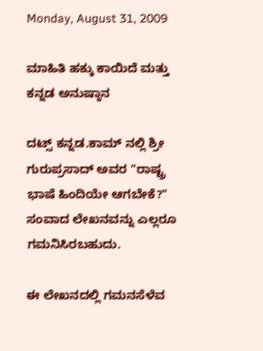Monday, August 31, 2009

ಮಾಹಿತಿ ಹಕ್ಕು ಕಾಯಿದೆ ಮತ್ತು ಕನ್ನಡ ಅನುಷ್ಠಾನ

ದಟ್ಸ್ ಕನ್ನಡ.ಕಾಮ್ ನಲ್ಲಿ ಶ್ರೀ ಗುರುಪ್ರಸಾದ್ ಅವರ "ರಾಷ್ಟ್ರ ಭಾಷೆ ಹಿಂದಿಯೇ ಆಗಬೇಕೆ?" ಸಂವಾದ ಲೇಖನವನ್ನು ಎಲ್ಲರೂ ಗಮನಿಸಿರಬಹುದು.

ಈ ಲೇಖನದಲ್ಲಿ ಗಮನಸೆಳೆವ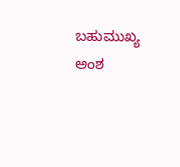ಬಹುಮುಖ್ಯ ಅಂಶ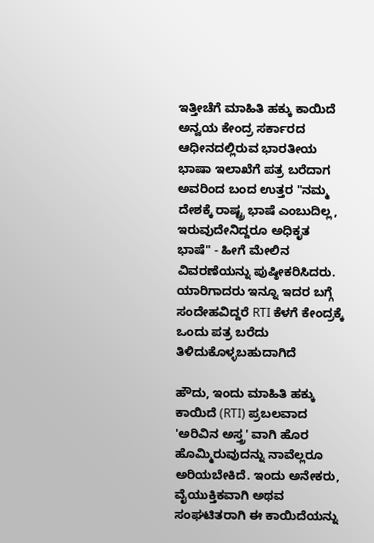ಇತ್ತೀಚೆಗೆ ಮಾಹಿತಿ ಹಕ್ಕು ಕಾಯಿದೆ ಅನ್ವಯ ಕೇಂದ್ರ ಸರ್ಕಾರದ ಆಧೀನದಲ್ಲಿರುವ ಭಾರತೀಯ ಭಾಷಾ ಇಲಾಖೆಗೆ ಪತ್ರ ಬರೆದಾಗ ಅವರಿಂದ ಬಂದ ಉತ್ತರ "ನಮ್ಮ ದೇಶಕ್ಕೆ ರಾಷ್ಟ್ರ ಭಾಷೆ ಎಂಬುದಿಲ್ಲ, ಇರುವುದೇನಿದ್ದರೂ ಅಧಿಕೃತ ಭಾಷೆ" - ಹೀಗೆ ಮೇಲಿನ ವಿವರಣೆಯನ್ನು ಪುಷ್ಠೀಕರಿಸಿದರು. ಯಾರಿಗಾದರು ಇನ್ನೂ ಇದರ ಬಗ್ಗೆ ಸಂದೇಹವಿದ್ದರೆ RTI ಕೆಳಗೆ ಕೇಂದ್ರಕ್ಕೆ ಒಂದು ಪತ್ರ ಬರೆದು ತಿಳಿದುಕೊಳ್ಳಬಹುದಾಗಿದೆ

ಹೌದು, ಇಂದು ಮಾಹಿತಿ ಹಕ್ಕು ಕಾಯಿದೆ (RTI) ಪ್ರಬಲವಾದ 'ಅರಿವಿನ ಅಸ್ತ್ರ' ವಾಗಿ ಹೊರ ಹೊಮ್ಮಿರುವುದನ್ನು ನಾವೆಲ್ಲರೂ ಅರಿಯಬೇಕಿದೆ. ಇಂದು ಅನೇಕರು, ವೈಯುಕ್ತಿಕವಾಗಿ ಅಥವ ಸಂಘಟಿತರಾಗಿ ಈ ಕಾಯಿದೆಯನ್ನು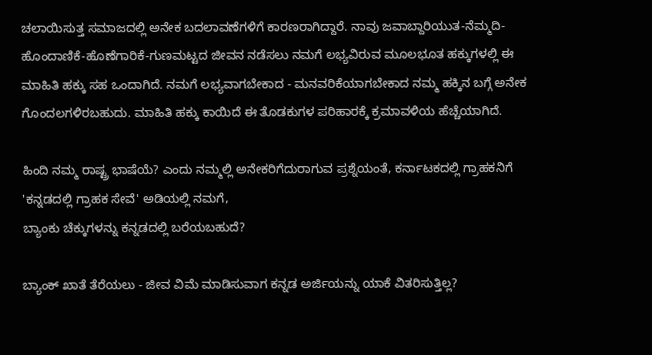ಚಲಾಯಿಸುತ್ತ ಸಮಾಜದಲ್ಲಿ ಅನೇಕ ಬದಲಾವಣೆಗಳಿಗೆ ಕಾರಣರಾಗಿದ್ದಾರೆ. ನಾವು ಜವಾಬ್ದಾರಿಯುತ-ನೆಮ್ಮದಿ-ಹೊಂದಾಣಿಕೆ-ಹೊಣೆಗಾರಿಕೆ-ಗುಣಮಟ್ಟದ ಜೀವನ ನಡೆಸಲು ನಮಗೆ ಲಭ್ಯವಿರುವ ಮೂಲಭೂತ ಹಕ್ಕುಗಳಲ್ಲಿ ಈ ಮಾಹಿತಿ ಹಕ್ಕು ಸಹ ಒಂದಾಗಿದೆ. ನಮಗೆ ಲಭ್ಯವಾಗಬೇಕಾದ - ಮನವರಿಕೆಯಾಗಬೇಕಾದ ನಮ್ಮ ಹಕ್ಕಿನ ಬಗ್ಗೆ ಅನೇಕ ಗೊಂದಲಗಳಿರಬಹುದು. ಮಾಹಿತಿ ಹಕ್ಕು ಕಾಯಿದೆ ಈ ತೊಡಕುಗಳ ಪರಿಹಾರಕ್ಕೆ ಕ್ರಮಾವಳಿಯ ಹೆಚ್ಚೆಯಾಗಿದೆ.

ಹಿಂದಿ ನಮ್ಮ ರಾಷ್ಟ್ರ ಭಾಷೆಯೆ? ಎಂದು ನಮ್ಮಲ್ಲಿ ಅನೇಕರಿಗೆದುರಾಗುವ ಪ್ರಶ್ನೆಯಂತೆ, ಕರ್ನಾಟಕದಲ್ಲಿ ಗ್ರಾಹಕನಿಗೆ 'ಕನ್ನಡದಲ್ಲಿ ಗ್ರಾಹಕ ಸೇವೆ' ಅಡಿಯಲ್ಲಿ ನಮಗೆ,
ಬ್ಯಾಂಕು ಚೆಕ್ಕುಗಳನ್ನು ಕನ್ನಡದಲ್ಲಿ ಬರೆಯಬಹುದೆ?

ಬ್ಯಾಂಕ್ ಖಾತೆ ತೆರೆಯಲು - ಜೀವ ವಿಮೆ ಮಾಡಿಸುವಾಗ ಕನ್ನಡ ಅರ್ಜಿಯನ್ನು ಯಾಕೆ ವಿತರಿಸುತ್ತಿಲ್ಲ?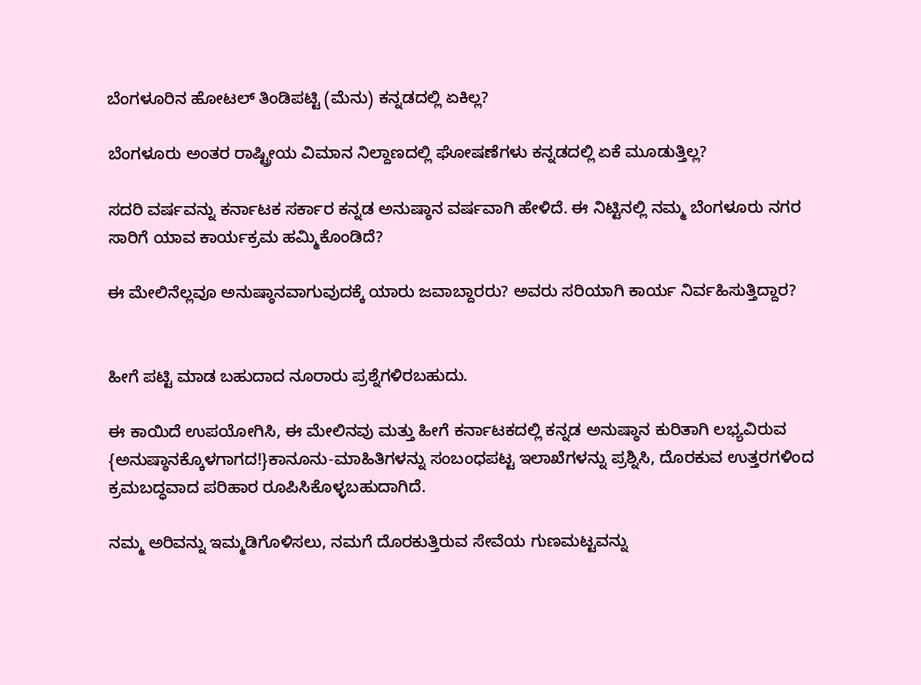ಬೆಂಗಳೂರಿನ ಹೋಟಲ್ ತಿಂಡಿಪಟ್ಟಿ (ಮೆನು) ಕನ್ನಡದಲ್ಲಿ ಏಕಿಲ್ಲ?

ಬೆಂಗಳೂರು ಅಂತರ ರಾಷ್ಟ್ರೀಯ ವಿಮಾನ ನಿಲ್ದಾಣದಲ್ಲಿ ಘೋಷಣೆಗಳು ಕನ್ನಡದಲ್ಲಿ ಏಕೆ ಮೂಡುತ್ತಿಲ್ಲ?

ಸದರಿ ವರ್ಷವನ್ನು ಕರ್ನಾಟಕ ಸರ್ಕಾರ ಕನ್ನಡ ಅನುಷ್ಠಾನ ವರ್ಷವಾಗಿ ಹೇಳಿದೆ. ಈ ನಿಟ್ಟಿನಲ್ಲಿ ನಮ್ಮ ಬೆಂಗಳೂರು ನಗರ ಸಾರಿಗೆ ಯಾವ ಕಾರ್ಯಕ್ರಮ ಹಮ್ಮಿಕೊಂಡಿದೆ?

ಈ ಮೇಲಿನೆಲ್ಲವೂ ಅನುಷ್ಠಾನವಾಗುವುದಕ್ಕೆ ಯಾರು ಜವಾಬ್ದಾರರು? ಅವರು ಸರಿಯಾಗಿ ಕಾರ್ಯ ನಿರ್ವಹಿಸುತ್ತಿದ್ದಾರ?


ಹೀಗೆ ಪಟ್ಟಿ ಮಾಡ ಬಹುದಾದ ನೂರಾರು ಪ್ರಶ್ನೆಗಳಿರಬಹುದು.

ಈ ಕಾಯಿದೆ ಉಪಯೋಗಿಸಿ, ಈ ಮೇಲಿನವು ಮತ್ತು ಹೀಗೆ ಕರ್ನಾಟಕದಲ್ಲಿ ಕನ್ನಡ ಅನುಷ್ಠಾನ ಕುರಿತಾಗಿ ಲಭ್ಯವಿರುವ {ಅನುಷ್ಠಾನಕ್ಕೊಳಗಾಗದ!}ಕಾನೂನು-ಮಾಹಿತಿಗಳನ್ನು ಸಂಬಂಧಪಟ್ಟ ಇಲಾಖೆಗಳನ್ನು ಪ್ರಶ್ನಿಸಿ, ದೊರಕುವ ಉತ್ತರಗಳಿಂದ ಕ್ರಮಬದ್ಧವಾದ ಪರಿಹಾರ ರೂಪಿಸಿಕೊಳ್ಳಬಹುದಾಗಿದೆ.

ನಮ್ಮ ಅರಿವನ್ನು ಇಮ್ಮಡಿಗೊಳಿಸಲು, ನಮಗೆ ದೊರಕುತ್ತಿರುವ ಸೇವೆಯ ಗುಣಮಟ್ಟವನ್ನು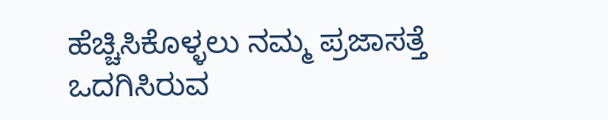ಹೆಚ್ಚಿಸಿಕೊಳ್ಳಲು ನಮ್ಮ ಪ್ರಜಾಸತ್ತೆ ಒದಗಿಸಿರುವ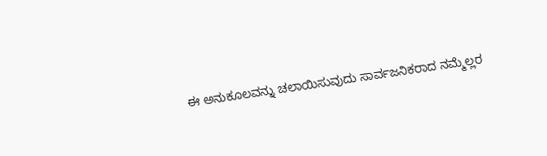ಈ ಅನುಕೂಲವನ್ನು ಚಲಾಯಿಸುವುದು ಸಾರ್ವಜನಿಕರಾದ ನಮ್ಮೆಲ್ಲರ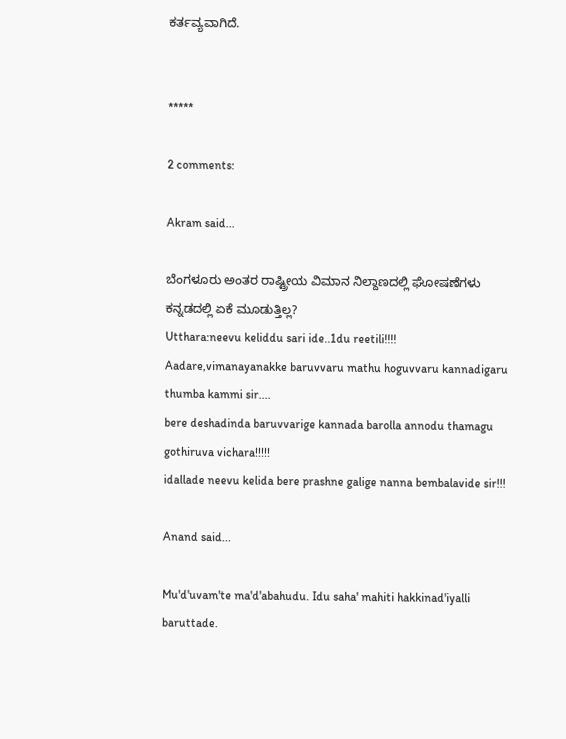ಕರ್ತವ್ಯವಾಗಿದೆ.


*****

2 comments:

Akram said...

ಬೆಂಗಳೂರು ಅಂತರ ರಾಷ್ಟ್ರೀಯ ವಿಮಾನ ನಿಲ್ದಾಣದಲ್ಲಿ ಘೋಷಣೆಗಳು ಕನ್ನಡದಲ್ಲಿ ಏಕೆ ಮೂಡುತ್ತಿಲ್ಲ?
Utthara:neevu keliddu sari ide..1du reetili!!!!
Aadare,vimanayanakke baruvvaru mathu hoguvvaru kannadigaru thumba kammi sir....
bere deshadinda baruvvarige kannada barolla annodu thamagu gothiruva vichara!!!!!
idallade neevu kelida bere prashne galige nanna bembalavide sir!!!

Anand said...

Mu'd'uvam'te ma'd'abahudu. Idu saha' mahiti hakkinad'iyalli baruttade.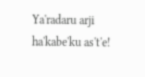Ya'radaru arji ha'kabe'ku as't'e!